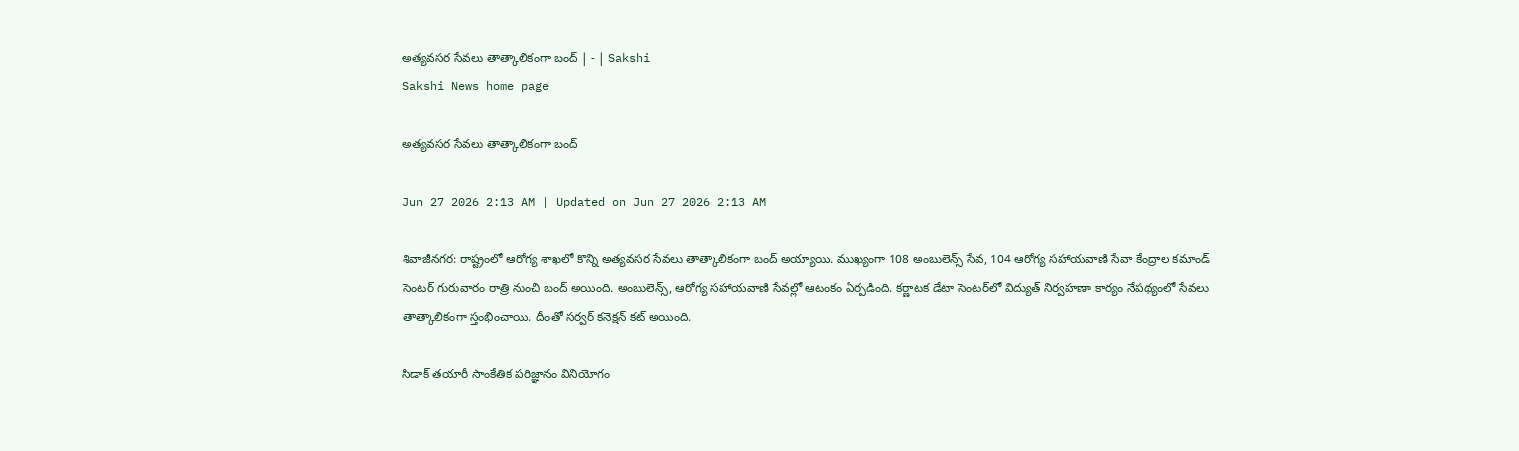అత్యవసర సేవలు తాత్కాలికంగా బంద్‌ | - | Sakshi
Sakshi News home page

అత్యవసర సేవలు తాత్కాలికంగా బంద్‌

Jun 27 2026 2:13 AM | Updated on Jun 27 2026 2:13 AM

శివాజీనగర: రాష్ట్రంలో ఆరోగ్య శాఖలో కొన్ని అత్యవసర సేవలు తాత్కాలికంగా బంద్‌ అయ్యాయి. ముఖ్యంగా 108 అంబులెన్స్‌ సేవ, 104 ఆరోగ్య సహాయవాణి సేవా కేంద్రాల కమాండ్‌ సెంటర్‌ గురువారం రాత్రి నుంచి బంద్‌ అయింది. అంబులెన్స్‌, ఆరోగ్య సహాయవాణి సేవల్లో ఆటంకం ఏర్పడింది. కర్ణాటక డేటా సెంటర్‌లో విద్యుత్‌ నిర్వహణా కార్యం నేపథ్యంలో సేవలు తాత్కాలికంగా స్తంభించాయి. దీంతో సర్వర్‌ కనెక్షన్‌ కట్‌ అయింది.

సిడాక్‌ తయారీ సాంకేతిక పరిజ్ఞానం వినియోగం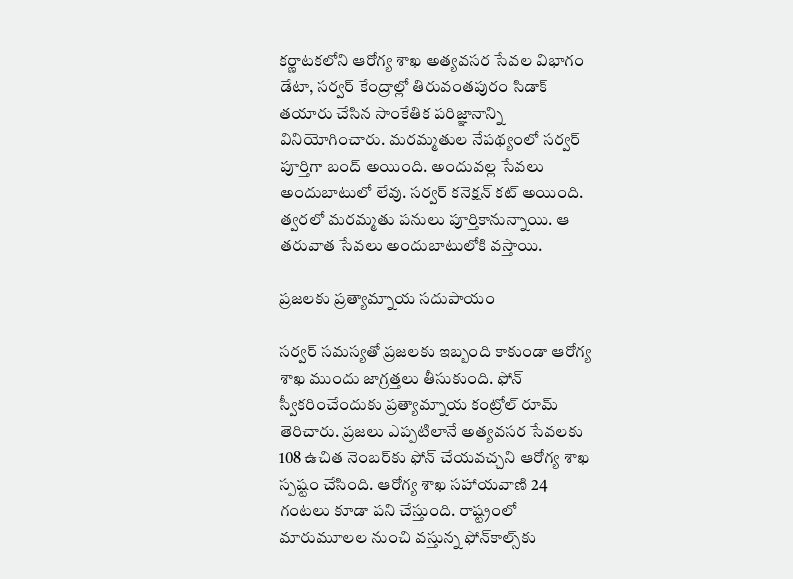కర్ణాటకలోని ఆరోగ్య శాఖ అత్యవసర సేవల విభాగం డేటా, సర్వర్‌ కేంద్రాల్లో తిరువంతపురం సిడాక్‌ తయారు చేసిన సాంకేతిక పరిజ్ఞానాన్ని వినియోగించారు. మరమ్మతుల నేపథ్యంలో సర్వర్‌ పూర్తిగా బంద్‌ అయింది. అందువల్ల సేవలు అందుబాటులో లేవు. సర్వర్‌ కనెక్షన్‌ కట్‌ అయింది. త్వరలో మరమ్మతు పనులు పూర్తికానున్నాయి. ఆ తరువాత సేవలు అందుబాటులోకి వస్తాయి.

ప్రజలకు ప్రత్యామ్నాయ సదుపాయం

సర్వర్‌ సమస్యతో ప్రజలకు ఇబ్బంది కాకుండా ఆరోగ్య శాఖ ముందు జాగ్రత్తలు తీసుకుంది. ఫోన్‌ స్వీకరించేందుకు ప్రత్యామ్నాయ కంట్రోల్‌ రూమ్‌ తెరిచారు. ప్రజలు ఎప్పటిలానే అత్యవసర సేవలకు 108 ఉచిత నెంబర్‌కు ఫోన్‌ చేయవచ్చని ఆరోగ్య శాఖ స్పష్టం చేసింది. ఆరోగ్య శాఖ సహాయవాణి 24 గంటలు కూడా పని చేస్తుంది. రాష్ట్రంలో మారుమూలల నుంచి వస్తున్న ఫోన్‌కాల్స్‌కు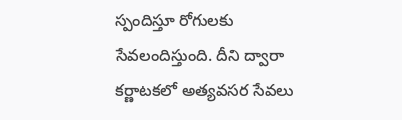స్పందిస్తూ రోగులకు సేవలందిస్తుంది. దీని ద్వారా కర్ణాటకలో అత్యవసర సేవలు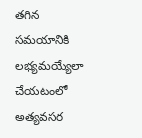తగిన సమయానికి లభ్యమయ్యేలా చేయటంలో అత్యవసర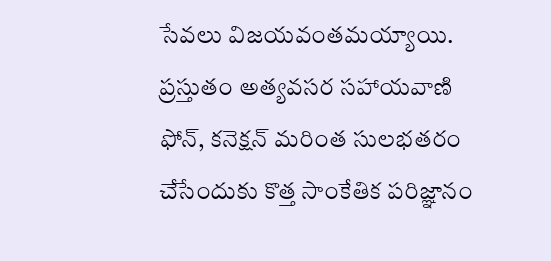సేవలు విజయవంతమయ్యాయి. ప్రస్తుతం అత్యవసర సహాయవాణి ఫోన్‌, కనెక్షన్‌ మరింత సులభతరం చేసేందుకు కొత్త సాంకేతిక పరిజ్ఞానం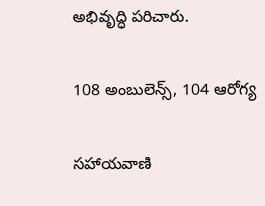అభివృద్ధి పరిచారు.

108 అంబులెన్స్‌, 104 ఆరోగ్య

సహాయవాణి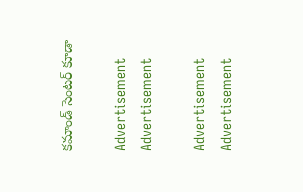కమాండ్‌ సెంటర్‌ కూడా

Advertisement
Advertisement

Advertisement
Advertisement